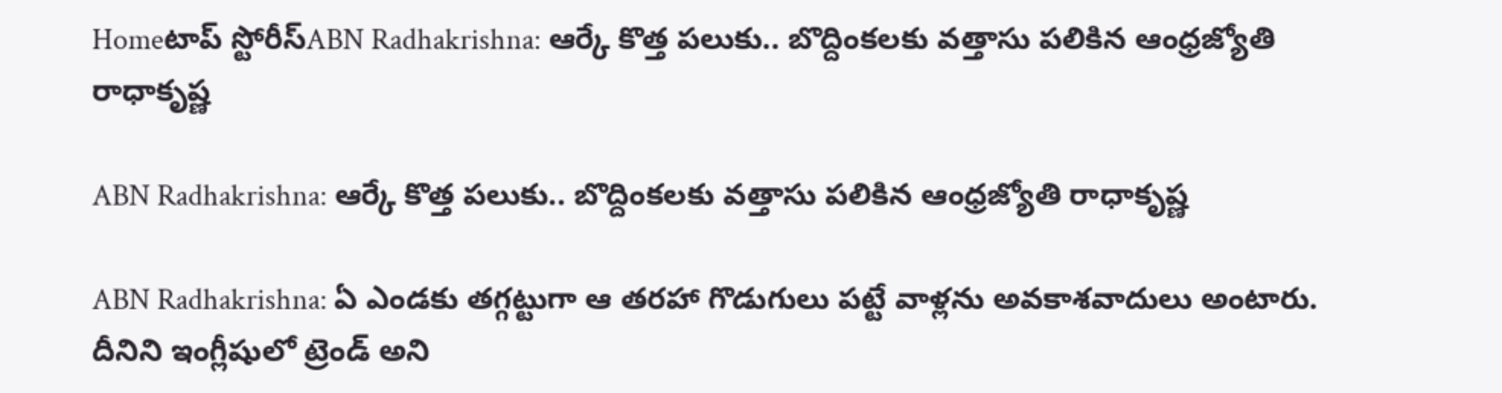Homeటాప్ స్టోరీస్ABN Radhakrishna: ఆర్కే కొత్త పలుకు.. బొద్దింకలకు వత్తాసు పలికిన ఆంధ్రజ్యోతి రాధాకృష్ణ

ABN Radhakrishna: ఆర్కే కొత్త పలుకు.. బొద్దింకలకు వత్తాసు పలికిన ఆంధ్రజ్యోతి రాధాకృష్ణ

ABN Radhakrishna: ఏ ఎండకు తగ్గట్టుగా ఆ తరహా గొడుగులు పట్టే వాళ్లను అవకాశవాదులు అంటారు. దీనిని ఇంగ్లీషులో ట్రెండ్ అని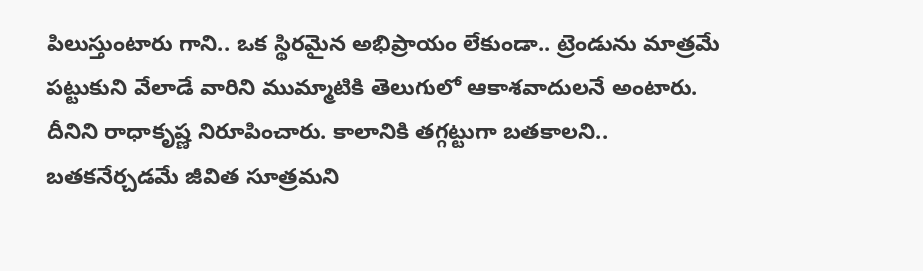పిలుస్తుంటారు గాని.. ఒక స్థిరమైన అభిప్రాయం లేకుండా.. ట్రెండును మాత్రమే పట్టుకుని వేలాడే వారిని ముమ్మాటికి తెలుగులో ఆకాశవాదులనే అంటారు. దీనిని రాధాకృష్ణ నిరూపించారు. కాలానికి తగ్గట్టుగా బతకాలని.. బతకనేర్చడమే జీవిత సూత్రమని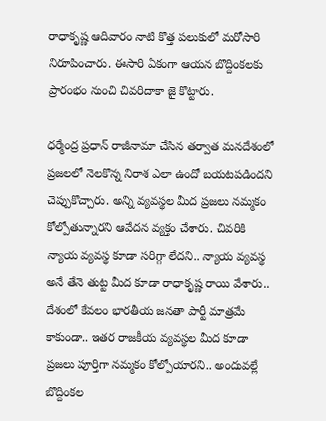రాధాకృష్ణ ఆదివారం నాటి కొత్త పలుకులో మరోసారి నిరూపించారు. ఈసారి ఏకంగా ఆయన బొద్దింకలకు ప్రారంభం నుంచి చివరిదాకా జై కొట్టారు.

ధర్మేంద్ర ప్రధాన్ రాజీనామా చేసిన తర్వాత మనదేశంలో ప్రజలలో నెలకొన్న నిరాశ ఎలా ఉందో బయటపడిందని చెప్పుకొచ్చారు. అన్ని వ్యవస్థల మీద ప్రజలు నమ్మకం కోల్పోతున్నారని ఆవేదన వ్యక్తం చేశారు. చివరికి న్యాయ వ్యవస్థ కూడా సరిగ్గా లేదని.. న్యాయ వ్యవస్థ అనే తేనె తుట్ట మీద కూడా రాధాకృష్ణ రాయి వేశారు.. దేశంలో కేవలం భారతీయ జనతా పార్టీ మాత్రమే కాకుండా.. ఇతర రాజకీయ వ్యవస్థల మీద కూడా ప్రజలు పూర్తిగా నమ్మకం కోల్పోయారని.. అందువల్లే బొద్దింకల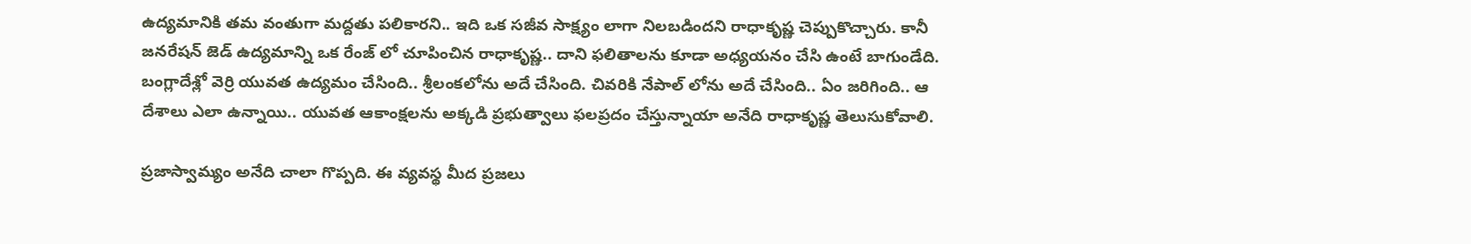ఉద్యమానికి తమ వంతుగా మద్దతు పలికారని.. ఇది ఒక సజీవ సాక్ష్యం లాగా నిలబడిందని రాధాకృష్ణ చెప్పుకొచ్చారు. కానీ జనరేషన్ జెడ్ ఉద్యమాన్ని ఒక రేంజ్ లో చూపించిన రాధాకృష్ణ.. దాని ఫలితాలను కూడా అధ్యయనం చేసి ఉంటే బాగుండేది. బంగ్లాదేశ్లో వెర్రి యువత ఉద్యమం చేసింది.. శ్రీలంకలోను అదే చేసింది. చివరికి నేపాల్ లోను అదే చేసింది.. ఏం జరిగింది.. ఆ దేశాలు ఎలా ఉన్నాయి.. యువత ఆకాంక్షలను అక్కడి ప్రభుత్వాలు ఫలప్రదం చేస్తున్నాయా అనేది రాధాకృష్ణ తెలుసుకోవాలి.

ప్రజాస్వామ్యం అనేది చాలా గొప్పది. ఈ వ్యవస్థ మీద ప్రజలు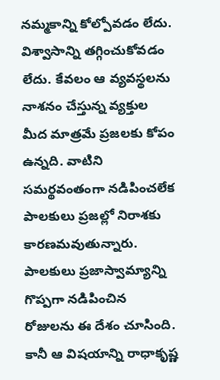నమ్మకాన్ని కోల్పోవడం లేదు. విశ్వాసాన్ని తగ్గించుకోవడం లేదు. కేవలం ఆ వ్యవస్థలను నాశనం చేస్తున్న వ్యక్తుల మీద మాత్రమే ప్రజలకు కోపం ఉన్నది. వాటిని సమర్థవంతంగా నడిపించలేక పాలకులు ప్రజల్లో నిరాశకు కారణమవుతున్నారు. పాలకులు ప్రజాస్వామ్యాన్ని గొప్పగా నడిపించిన రోజులను ఈ దేశం చూసింది. కానీ ఆ విషయాన్ని రాధాకృష్ణ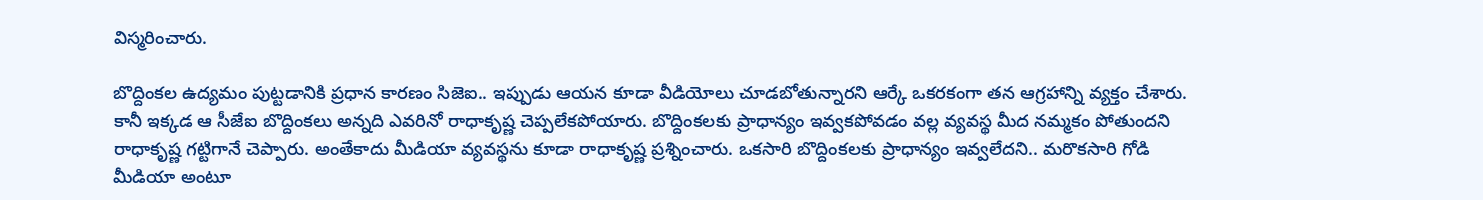విస్మరించారు.

బొద్దింకల ఉద్యమం పుట్టడానికి ప్రధాన కారణం సిజెఐ.. ఇప్పుడు ఆయన కూడా వీడియోలు చూడబోతున్నారని ఆర్కే ఒకరకంగా తన ఆగ్రహాన్ని వ్యక్తం చేశారు. కానీ ఇక్కడ ఆ సీజేఐ బొద్దింకలు అన్నది ఎవరినో రాధాకృష్ణ చెప్పలేకపోయారు. బొద్దింకలకు ప్రాధాన్యం ఇవ్వకపోవడం వల్ల వ్యవస్థ మీద నమ్మకం పోతుందని రాధాకృష్ణ గట్టిగానే చెప్పారు. అంతేకాదు మీడియా వ్యవస్థను కూడా రాధాకృష్ణ ప్రశ్నించారు. ఒకసారి బొద్దింకలకు ప్రాధాన్యం ఇవ్వలేదని.. మరొకసారి గోడి మీడియా అంటూ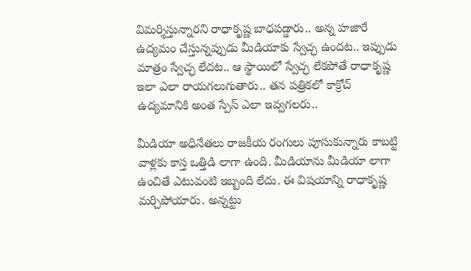విమర్శిస్తున్నారని రాధాకృష్ణ బాధపడ్డారు.. అన్న హజారే ఉద్యమం చేస్తున్నప్పుడు మీడియాకు స్వేచ్ఛ ఉందట.. ఇప్పుడు మాత్రం స్వేచ్ఛ లేదట.. ఆ స్థాయిలో స్వేచ్ఛ లేకపోతే రాధాకృష్ణ ఇలా ఎలా రాయగలుగుతారు.. తన పత్రికలో కాక్రోచ్ ఉద్యమానికి అంత స్పేస్ ఎలా ఇవ్వగలరు..

మీడియా అధినేతలు రాజకీయ రంగులు పూసుకున్నారు కాబట్టి వాళ్లకు కాస్త ఒత్తిడి లాగా ఉంది. మీడియాను మీడియా లాగా ఉంచితే ఎటువంటి ఇబ్బంది లేదు. ఈ విషయాన్ని రాధాకృష్ణ మర్చిపోయారు. అన్నట్టు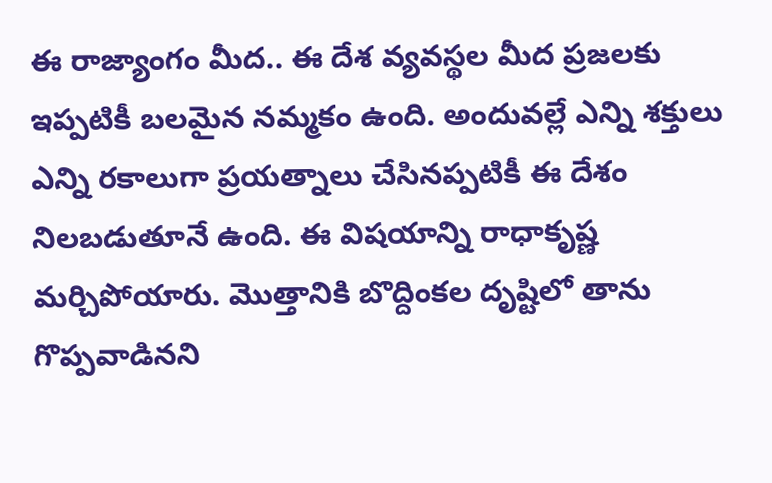ఈ రాజ్యాంగం మీద.. ఈ దేశ వ్యవస్థల మీద ప్రజలకు ఇప్పటికీ బలమైన నమ్మకం ఉంది. అందువల్లే ఎన్ని శక్తులు ఎన్ని రకాలుగా ప్రయత్నాలు చేసినప్పటికీ ఈ దేశం నిలబడుతూనే ఉంది. ఈ విషయాన్ని రాధాకృష్ణ మర్చిపోయారు. మొత్తానికి బొద్దింకల దృష్టిలో తాను గొప్పవాడినని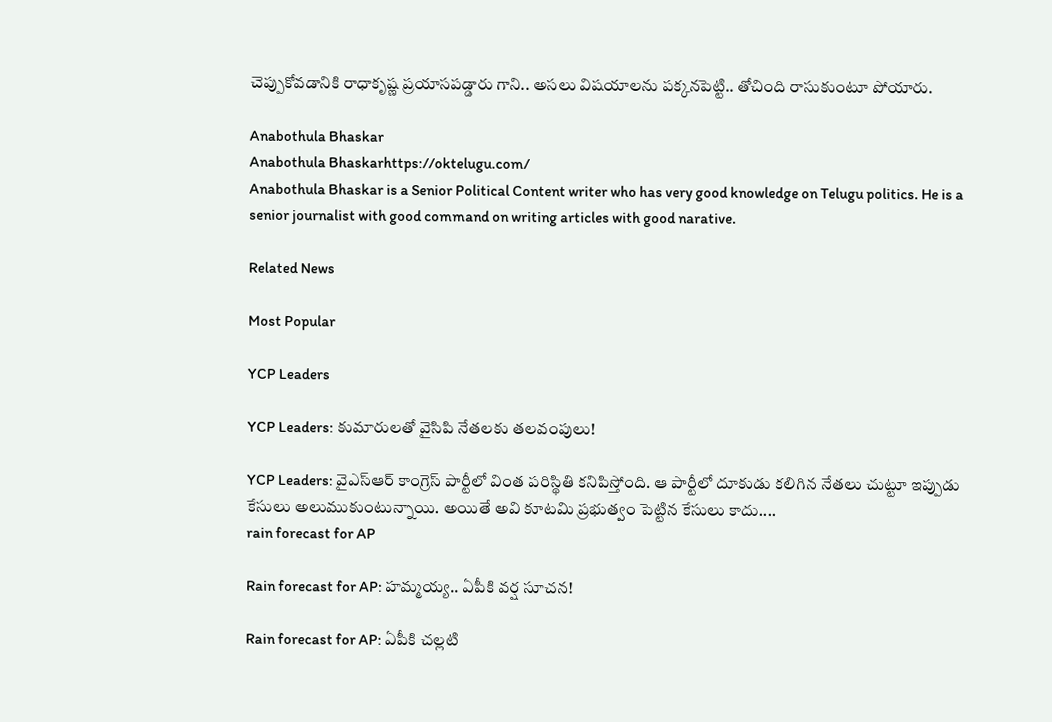చెప్పుకోవడానికి రాధాకృష్ణ ప్రయాసపడ్డారు గాని.. అసలు విషయాలను పక్కనపెట్టి.. తోచింది రాసుకుంటూ పోయారు.

Anabothula Bhaskar
Anabothula Bhaskarhttps://oktelugu.com/
Anabothula Bhaskar is a Senior Political Content writer who has very good knowledge on Telugu politics. He is a senior journalist with good command on writing articles with good narative.

Related News

Most Popular

YCP Leaders

YCP Leaders: కుమారులతో వైసిపి నేతలకు తలవంపులు!

YCP Leaders: వైఎస్ఆర్ కాంగ్రెస్ పార్టీలో వింత పరిస్థితి కనిపిస్తోంది. ఆ పార్టీలో దూకుడు కలిగిన నేతలు చుట్టూ ఇప్పుడు కేసులు అలుముకుంటున్నాయి. అయితే అవి కూటమి ప్రభుత్వం పెట్టిన కేసులు కాదు....
rain forecast for AP

Rain forecast for AP: హమ్మయ్య.. ఏపీకి వర్ష సూచన!

Rain forecast for AP: ఏపీకి చల్లటి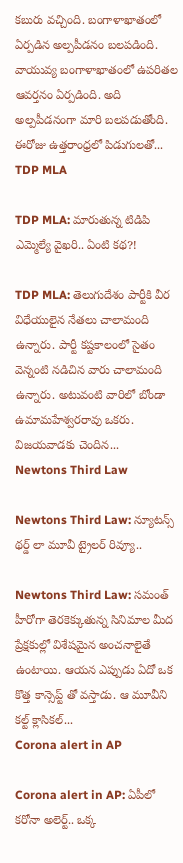కబురు వచ్చింది. బంగాళాఖాతంలో ఏర్పడిన అల్పపీడనం బలపడింది. వాయువ్య బంగాళాఖాతంలో ఉపరితల ఆవర్తనం ఏర్పడింది. అది అల్పపీడనంగా మారి బలపడుతోంది. ఈరోజు ఉత్తరాంధ్రలో పిడుగులతో...
TDP MLA

TDP MLA: మారుతున్న టిడిపి ఎమ్మెల్యే వైఖరి.. ఏంటి కథ?!

TDP MLA: తెలుగుదేశం పార్టీకి వీర విధేయులైన నేతలు చాలామంది ఉన్నారు. పార్టీ కష్టకాలంలో సైతం వెన్నంటి నడిచిన వారు చాలామంది ఉన్నారు. అటువంటి వారిలో బోండా ఉమామహేశ్వరరావు ఒకరు. విజయవాడకు చెందిన...
Newtons Third Law

Newtons Third Law: న్యూటన్స్ థర్డ్ లా మూవీ ట్రైలర్ రివ్యూ..

Newtons Third Law: సమంత్ హీరోగా తెరకెక్కుతున్న సినిమాల మీద ప్రేక్షకుల్లో విశేషమైన అంచనాలైతే ఉంటాయి. ఆయన ఎప్పుడు ఏదో ఒక కొత్త కాన్సెప్ట్ తో వస్తాడు. ఆ మూవీని కల్ట్ క్లాసికల్...
Corona alert in AP

Corona alert in AP: ఏపీలో కరోనా అలెర్ట్.. ఒక్క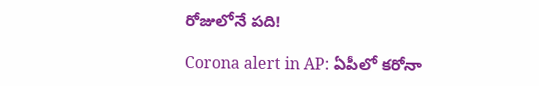రోజులోనే పది!

Corona alert in AP: ఏపీలో కరోనా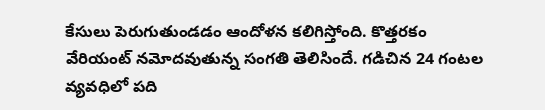కేసులు పెరుగుతుండడం ఆందోళన కలిగిస్తోంది. కొత్తరకం వేరియంట్ నమోదవుతున్న సంగతి తెలిసిందే. గడిచిన 24 గంటల వ్యవధిలో పది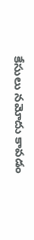కేసులు నమోదు కావడం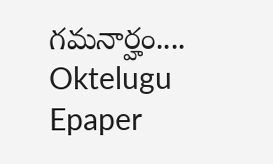గమనార్హం....
Oktelugu Epaper